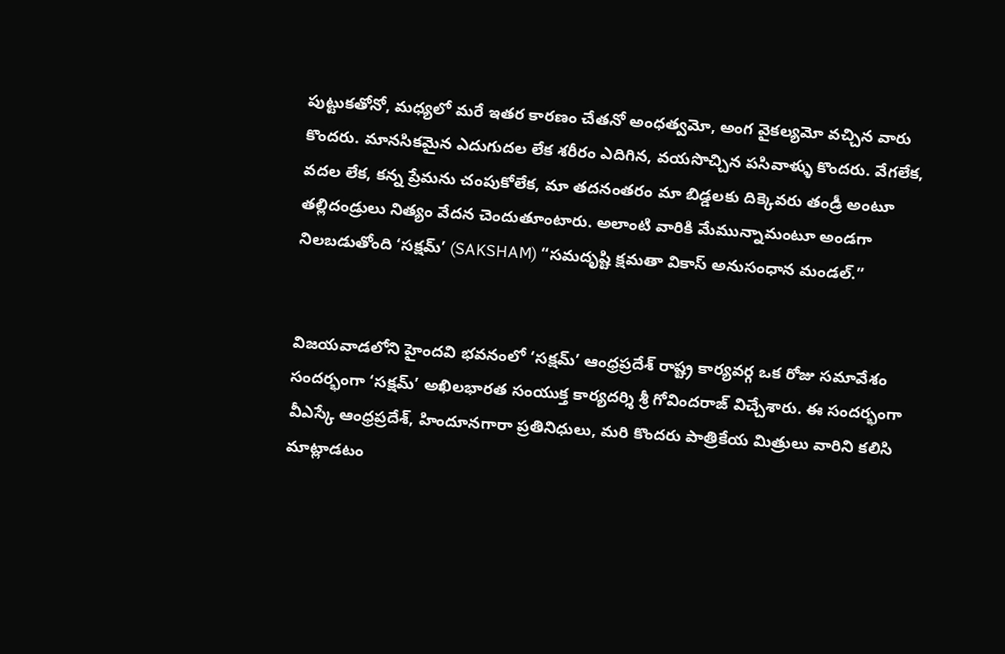పుట్టుకతోనో, మధ్యలో మరే ఇతర కారణం చేతనో అంధత్వమో, అంగ వైకల్యమో వచ్చిన వారు కొందరు. మానసికమైన ఎదుగుదల లేక శరీరం ఎదిగిన, వయసొచ్చిన పసివాళ్ళు కొందరు. వేగలేక, వదల లేక, కన్న ప్రేమను చంపుకోలేక, మా తదనంతరం మా బిడ్డలకు దిక్కెవరు తండ్రీ అంటూ తల్లిదండ్రులు నిత్యం వేదన చెందుతూంటారు. అలాంటి వారికి మేమున్నామంటూ అండగా నిలబడుతోంది ‘సక్షమ్’ (SAKSHAM) “సమదృష్టి క్షమతా వికాస్ అనుసంధాన మండల్.”


విజయవాడలోని హైందవి భవనంలో ‘సక్షమ్’ ఆంధ్రప్రదేశ్ రాష్ట్ర కార్యవర్గ ఒక రోజు సమావేశం సందర్భంగా ‘సక్షమ్’ అఖిలభారత సంయుక్త కార్యదర్శి శ్రీ గోవిందరాజ్ విచ్చేశారు. ఈ సందర్భంగా వీఎస్కే ఆంధ్రప్రదేశ్, హిందూనగారా ప్రతినిధులు, మరి కొందరు పాత్రికేయ మిత్రులు వారిని కలిసి మాట్లాడటం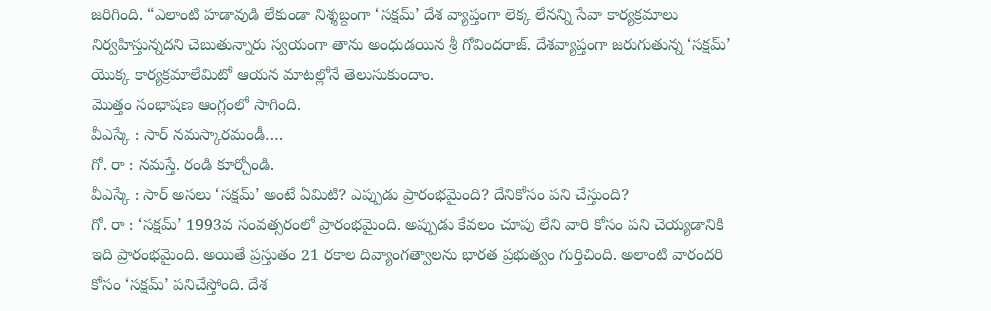జరిగింది. “ఎలాంటి హడావుడి లేకుండా నిశ్శబ్దంగా ‘సక్షమ్’ దేశ వ్యాప్తంగా లెక్క లేనన్ని సేవా కార్యక్రమాలు నిర్వహిస్తున్నదని చెబుతున్నారు స్వయంగా తాను అంధుడయిన శ్రీ గోవిందరాజ్. దేశవ్యాప్తంగా జరుగుతున్న ‘సక్షమ్’ యొక్క కార్యక్రమాలేమిటో ఆయన మాటల్లోనే తెలుసుకుందాం.
మొత్తం సంభాషణ ఆంగ్లంలో సాగింది.
వీఎస్కే : సార్ నమస్కారమండీ….
గో. రా : నమస్తే. రండి కూర్చోండి.
వీఎస్కే : సార్ అసలు ‘సక్షమ్’ అంటే ఏమిటి? ఎప్పుడు ప్రారంభమైంది? దేనికోసం పని చేస్తుంది?
గో. రా : ‘సక్షమ్’ 1993వ సంవత్సరంలో ప్రారంభమైంది. అప్పుడు కేవలం చూపు లేని వారి కోసం పని చెయ్యడానికి ఇది ప్రారంభమైంది. అయితే ప్రస్తుతం 21 రకాల దివ్యాంగత్వాలను భారత ప్రభుత్వం గుర్తిచింది. అలాంటి వారందరి కోసం ‘సక్షమ్’ పనిచేస్తోంది. దేశ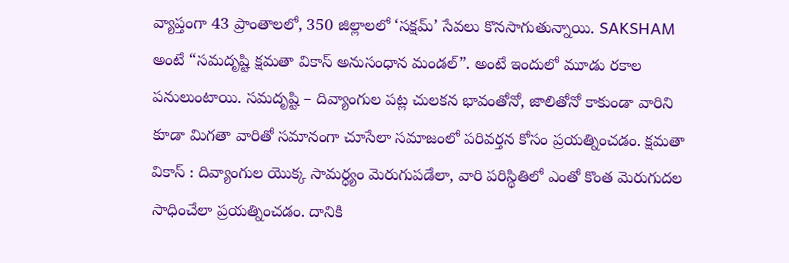వ్యాప్తంగా 43 ప్రాంతాలలో, 350 జిల్లాలలో ‘సక్షమ్’ సేవలు కొనసాగుతున్నాయి. SAKSHAM అంటే “సమదృష్టి క్షమతా వికాస్ అనుసంధాన మండల్”. అంటే ఇందులో మూడు రకాల పనులుంటాయి. సమదృష్టి – దివ్యాంగుల పట్ల చులకన భావంతోనో, జాలితోనో కాకుండా వారిని కూడా మిగతా వారితో సమానంగా చూసేలా సమాజంలో పరివర్తన కోసం ప్రయత్నించడం. క్షమతా వికాస్ : దివ్యాంగుల యొక్క సామర్ధ్యం మెరుగుపడేలా, వారి పరిస్థితిలో ఎంతో కొంత మెరుగుదల సాధించేలా ప్రయత్నించడం. దానికి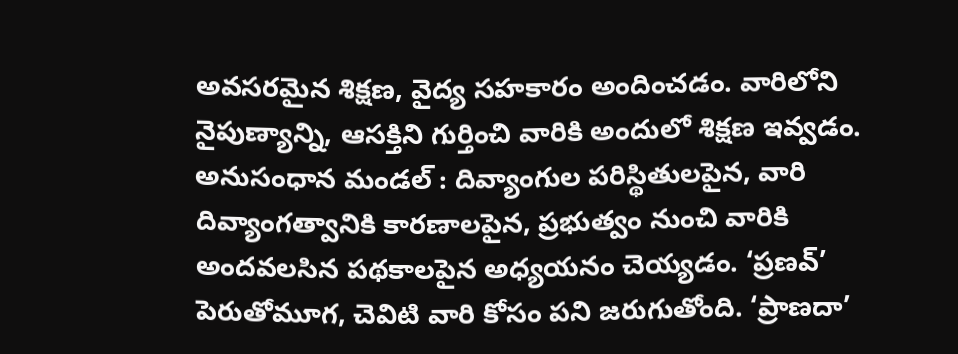అవసరమైన శిక్షణ, వైద్య సహకారం అందించడం. వారిలోని నైపుణ్యాన్ని, ఆసక్తిని గుర్తించి వారికి అందులో శిక్షణ ఇవ్వడం. అనుసంధాన మండల్ : దివ్యాంగుల పరిస్థితులపైన, వారి దివ్యాంగత్వానికి కారణాలపైన, ప్రభుత్వం నుంచి వారికి అందవలసిన పథకాలపైన అధ్యయనం చెయ్యడం. ‘ప్రణవ్’ పెరుతోమూగ, చెవిటి వారి కోసం పని జరుగుతోంది. ‘ప్రాణదా’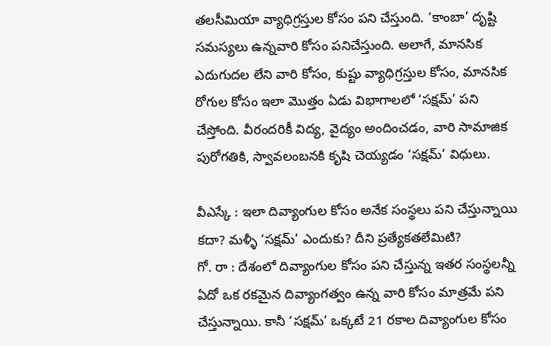తలసీమియా వ్యాధిగ్రస్తుల కోసం పని చేస్తుంది. ‘కాంబా’ దృష్టి సమస్యలు ఉన్నవారి కోసం పనిచేస్తుంది. అలాగే, మానసిక ఎదుగుదల లేని వారి కోసం, కుష్టు వ్యాధిగ్రస్తుల కోసం, మానసిక రోగుల కోసం ఇలా మొత్తం ఏడు విభాగాలలో ‘సక్షమ్’ పని చేస్తోంది. వీరందరికీ విద్య, వైద్యం అందించడం, వారి సామాజిక పురోగతికి, స్వావలంబనకి కృషి చెయ్యడం ‘సక్షమ్’ విధులు.

వీఎస్కే : ఇలా దివ్యాంగుల కోసం అనేక సంస్థలు పని చేస్తున్నాయి కదా? మళ్ళీ ‘సక్షమ్’ ఎందుకు? దీని ప్రత్యేకతలేమిటి?
గో. రా : దేశంలో దివ్యాంగుల కోసం పని చేస్తున్న ఇతర సంస్థలన్నీ ఏదో ఒక రకమైన దివ్యాంగత్వం ఉన్న వారి కోసం మాత్రమే పని చేస్తున్నాయి. కానీ ‘సక్షమ్’ ఒక్కటే 21 రకాల దివ్యాంగుల కోసం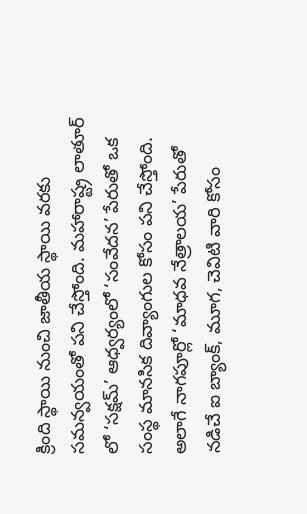క్రింది స్థాయి నుంచి జాతీయ స్థాయి వరకు సమన్వయంతో పని చేస్తోంది. మహారాష్ట్ర లాతూర్ లో ‘సక్షమ్’ ఆధ్వర్యంలో ‘సంవేదన’ పేరుతో ఒక సంస్థ మానసిక దివ్యాంగుల కోసం పని చేస్తోంది. అలాగే నాగపూర్లో ‘మాధవ నేత్రాలయ’ పేరుతో నడిచే ఐ బ్యాంక్, మూగ, చెవిటి వారి కోసం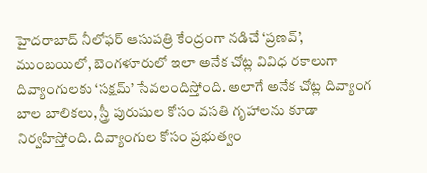హైదరాబాద్ నీలోఫర్ ఆసుపత్రి కేంద్రంగా నడిచే ‘ప్రణవ్’, ముంబయిలో, బెంగళూరులో ఇలా అనేక చోట్ల వివిధ రకాలుగా దివ్యాంగులకు ‘సక్షమ్’ సేవలందిస్తోంది. అలాగే అనేక చోట్ల దివ్యాంగ బాల బాలికలు, స్త్రీ పురుషుల కోసం వసతి గృహాలను కూడా నిర్వహిస్తోంది. దివ్యాంగుల కోసం ప్రభుత్వం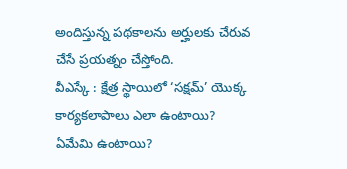అందిస్తున్న పథకాలను అర్హులకు చేరువ చేసే ప్రయత్నం చేస్తోంది.
వీఎస్కే : క్షేత్ర స్థాయిలో ‘సక్షమ్’ యొక్క కార్యకలాపాలు ఎలా ఉంటాయి? ఏమేమి ఉంటాయి?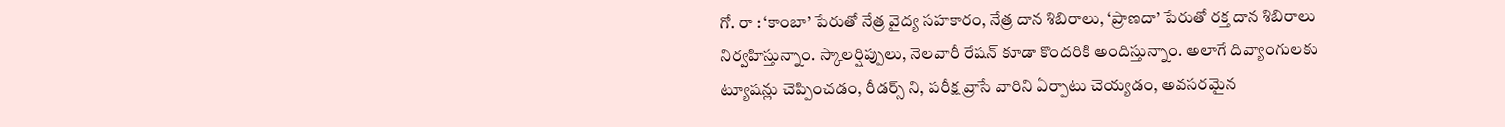గో. రా : ‘కాంబా’ పేరుతో నేత్ర వైద్య సహకారం, నేత్ర దాన శిబిరాలు, ‘ప్రాణదా’ పేరుతో రక్త దాన శిబిరాలు నిర్వహిస్తున్నాం. స్కాలర్షిప్పులు, నెలవారీ రేషన్ కూడా కొందరికి అందిస్తున్నాం. అలాగే దివ్యాంగులకు ట్యూషన్లు చెప్పించడం, రీడర్స్ ని, పరీక్ష వ్రాసే వారిని ఏర్పాటు చెయ్యడం, అవసరమైన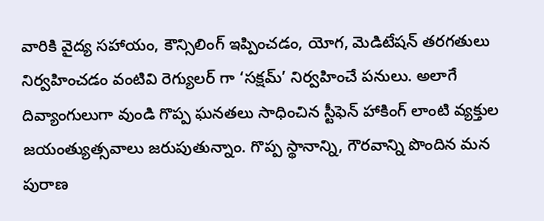వారికి వైద్య సహాయం, కౌన్సిలింగ్ ఇప్పించడం, యోగ, మెడిటేషన్ తరగతులు నిర్వహించడం వంటివి రెగ్యులర్ గా ‘సక్షమ్’ నిర్వహించే పనులు. అలాగే దివ్యాంగులుగా వుండి గొప్ప ఘనతలు సాధించిన స్టీఫెన్ హాకింగ్ లాంటి వ్యక్తుల జయంత్యుత్సవాలు జరుపుతున్నాం. గొప్ప స్థానాన్ని, గౌరవాన్ని పొందిన మన పురాణ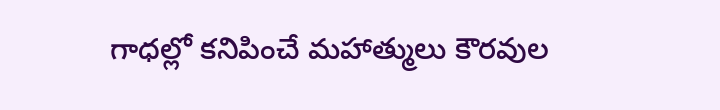గాధల్లో కనిపించే మహాత్ములు కౌరవుల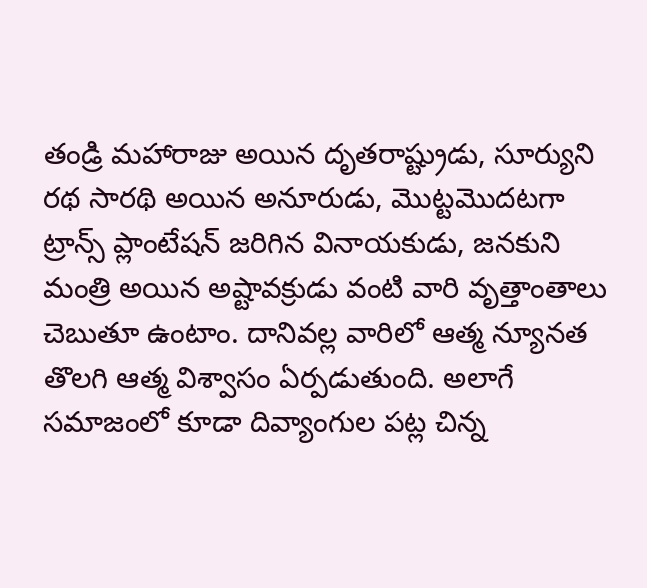తండ్రి మహారాజు అయిన దృతరాష్ట్రుడు, సూర్యుని రథ సారథి అయిన అనూరుడు, మొట్టమొదటగా ట్రాన్స్ ప్లాంటేషన్ జరిగిన వినాయకుడు, జనకుని మంత్రి అయిన అష్టావక్రుడు వంటి వారి వృత్తాంతాలు చెబుతూ ఉంటాం. దానివల్ల వారిలో ఆత్మ న్యూనత తొలగి ఆత్మ విశ్వాసం ఏర్పడుతుంది. అలాగే సమాజంలో కూడా దివ్యాంగుల పట్ల చిన్న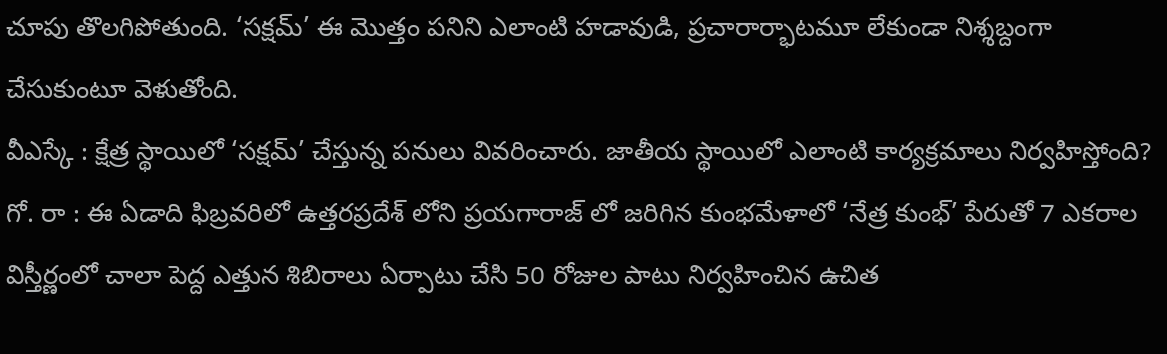చూపు తొలగిపోతుంది. ‘సక్షమ్’ ఈ మొత్తం పనిని ఎలాంటి హడావుడి, ప్రచారార్భాటమూ లేకుండా నిశ్శబ్దంగా చేసుకుంటూ వెళుతోంది.
వీఎస్కే : క్షేత్ర స్థాయిలో ‘సక్షమ్’ చేస్తున్న పనులు వివరించారు. జాతీయ స్థాయిలో ఎలాంటి కార్యక్రమాలు నిర్వహిస్తోంది?
గో. రా : ఈ ఏడాది ఫిబ్రవరిలో ఉత్తరప్రదేశ్ లోని ప్రయగారాజ్ లో జరిగిన కుంభమేళాలో ‘నేత్ర కుంభ్’ పేరుతో 7 ఎకరాల విస్తీర్ణంలో చాలా పెద్ద ఎత్తున శిబిరాలు ఏర్పాటు చేసి 50 రోజుల పాటు నిర్వహించిన ఉచిత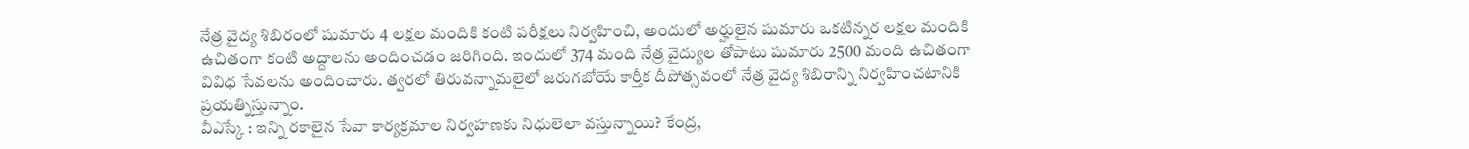నేత్ర వైద్య శిబిరంలో షుమారు 4 లక్షల మందికి కంటి పరీక్షలు నిర్వహించి, అందులో అర్హులైన షుమారు ఒకటిన్నర లక్షల మందికి ఉచితంగా కంటి అద్దాలను అందించడం జరిగింది. ఇందులో 374 మంది నేత్ర వైద్యుల తోపాటు షుమారు 2500 మంది ఉచితంగా వివిధ సేవలను అందించారు. త్వరలో తిరువన్నామలైలో జరుగబోయే కార్తీక దీపోత్సవంలో నేత్ర వైద్య శిబిరాన్ని నిర్వహించటానికి ప్రయత్నిస్తున్నాం.
వీఎస్కే : ఇన్ని రకాలైన సేవా కార్యక్రమాల నిర్వహణకు నిధులెలా వస్తున్నాయి? కేంద్ర,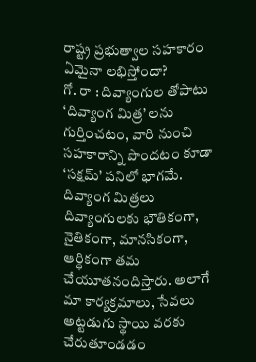రాష్ట్ర ప్రభుత్వాల సహకారం ఏమైనా లభిస్తోందా?
గో. రా : దివ్యాంగుల తోపాటు ‘దివ్యాంగ మిత్ర’ లను గుర్తించటం, వారి నుంచి సహకారాన్ని పొందటం కూడా ‘సక్షమ్’ పనిలో భాగమే. దివ్యాంగ మిత్రలు దివ్యాంగులకు భౌతికంగా, నైతికంగా, మానసికంగా, ఆర్ధికంగా తమ చేయూతనందిస్తారు. అలాగే మా కార్యక్రమాలు, సేవలు అట్టడుగు స్థాయి వరకు చేరుతూండడం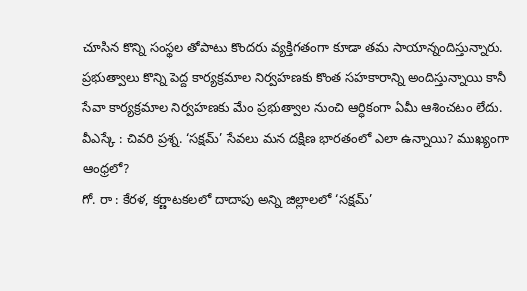చూసిన కొన్ని సంస్థల తోపాటు కొందరు వ్యక్తిగతంగా కూడా తమ సాయాన్నందిస్తున్నారు. ప్రభుత్వాలు కొన్ని పెద్ద కార్యక్రమాల నిర్వహణకు కొంత సహకారాన్ని అందిస్తున్నాయి కానీ సేవా కార్యక్రమాల నిర్వహణకు మేం ప్రభుత్వాల నుంచి ఆర్ధికంగా ఏమీ ఆశించటం లేదు.
వీఎస్కే : చివరి ప్రశ్న. ‘సక్షమ్’ సేవలు మన దక్షిణ భారతంలో ఎలా ఉన్నాయి? ముఖ్యంగా ఆంధ్రలో?
గో. రా : కేరళ, కర్ణాటకలలో దాదాపు అన్ని జిల్లాలలో ‘సక్షమ్’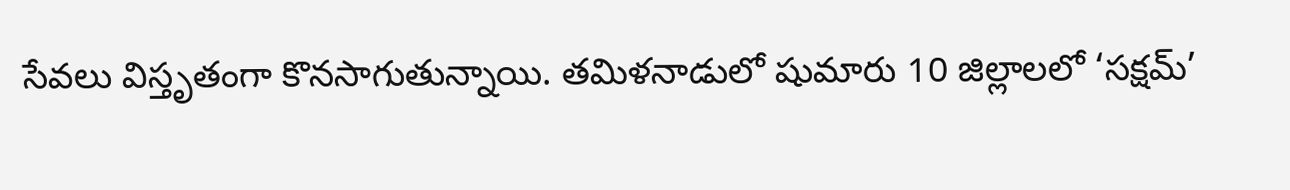సేవలు విస్తృతంగా కొనసాగుతున్నాయి. తమిళనాడులో షుమారు 10 జిల్లాలలో ‘సక్షమ్’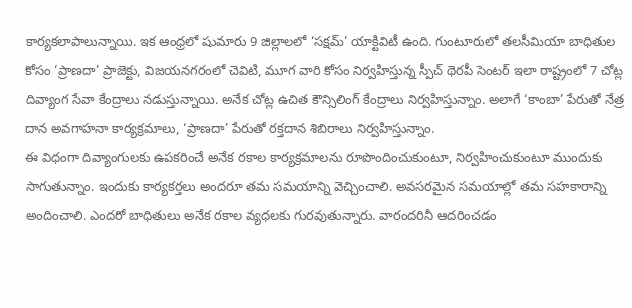కార్యకలాపాలున్నాయి. ఇక ఆంధ్రలో షుమారు 9 జిల్లాలలో ‘సక్షమ్’ యాక్టివిటీ ఉంది. గుంటూరులో తలసీమియా బాధితుల కోసం ‘ప్రాణదా’ ప్రాజెక్టు, విజయనగరంలో చెవిటి, మూగ వారి కోసం నిర్వహిస్తున్న స్పీచ్ థెరపీ సెంటర్ ఇలా రాష్ట్రంలో 7 చోట్ల దివ్యాంగ సేవా కేంద్రాలు నడుస్తున్నాయి. అనేక చోట్ల ఉచిత కౌన్సిలింగ్ కేంద్రాలు నిర్వహిస్తున్నాం. అలాగే ‘కాంబా’ పేరుతో నేత్ర దాన అవగాహనా కార్యక్రమాలు, ‘ప్రాణదా’ పేరుతో రక్తదాన శిబిరాలు నిర్వహిస్తున్నాం.
ఈ విధంగా దివ్యాంగులకు ఉపకరించే అనేక రకాల కార్యక్రమాలను రూపొందించుకుంటూ, నిర్వహించుకుంటూ ముందుకు సాగుతున్నాం. ఇందుకు కార్యకర్తలు అందరూ తమ సమయాన్ని వెచ్చించాలి. అవసరమైన సమయాల్లో తమ సహకారాన్ని అందించాలి. ఎందరో బాధితులు అనేక రకాల వ్యధలకు గురవుతున్నారు. వారందరినీ ఆదరించడం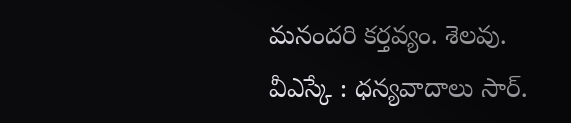మనందరి కర్తవ్యం. శెలవు.
వీఎస్కే : ధన్యవాదాలు సార్.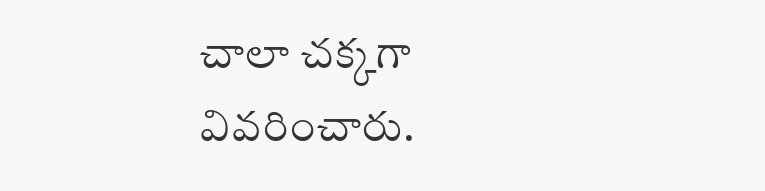చాలా చక్కగా వివరించారు.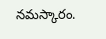నమస్కారం.